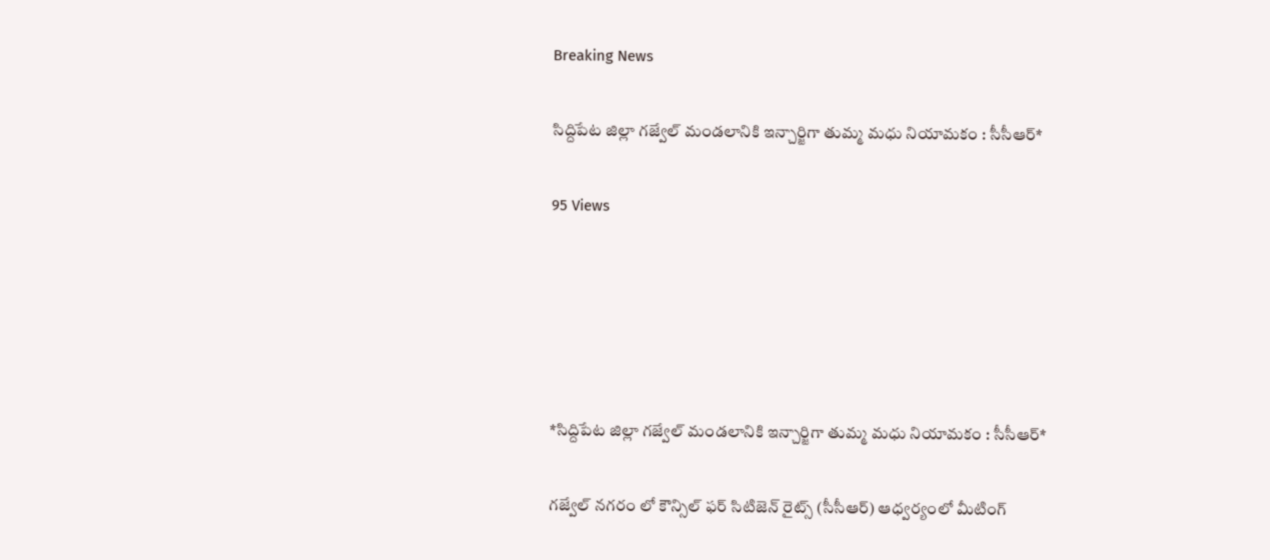Breaking News

సిద్దిపేట జిల్లా గజ్వేల్ మండలానికి ఇన్చార్జిగా తుమ్మ మధు నియామకం : సీసీఆర్*

95 Views





*సిద్దిపేట జిల్లా గజ్వేల్ మండలానికి ఇన్చార్జిగా తుమ్మ మధు నియామకం : సీసీఆర్*

గజ్వేల్ నగరం లో కౌన్సిల్ ఫర్ సిటిజెన్ రైట్స్ (సీసీఆర్) ఆధ్వర్యంలో మీటింగ్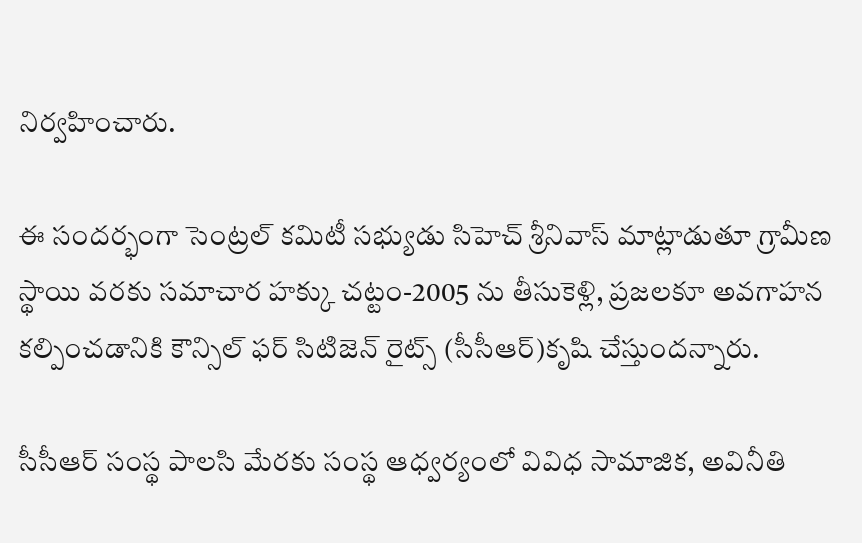నిర్వహించారు.

ఈ సందర్భంగా సెంట్రల్ కమిటీ సభ్యుడు సిహెచ్ శ్రీనివాస్ మాట్లాడుతూ గ్రామీణ స్థాయి వరకు సమాచార హక్కు చట్టం-2005 ను తీసుకెళ్లి, ప్రజలకూ అవగాహన కల్పించడానికి కౌన్సిల్ ఫర్ సిటిజెన్ రైట్స్ (సీసీఆర్)కృషి చేస్తుందన్నారు.

సీసీఆర్ సంస్థ పాలసి మేరకు సంస్థ ఆధ్వర్యంలో వివిధ సామాజిక, అవినీతి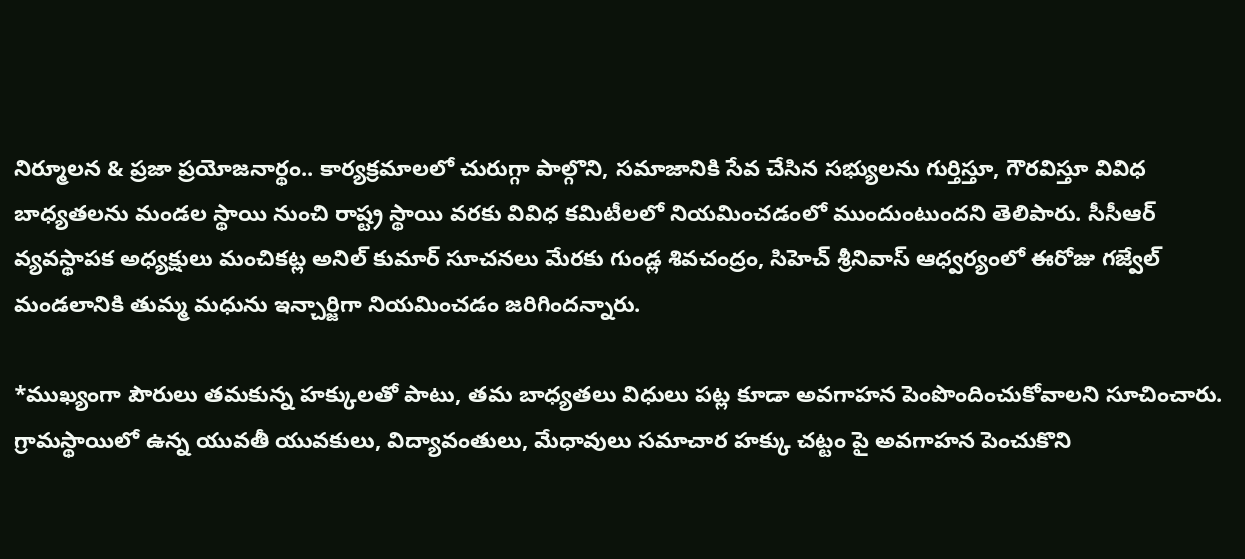నిర్మూలన & ప్రజా ప్రయోజనార్థం.. కార్యక్రమాలలో చురుగ్గా పాల్గొని, సమాజానికి సేవ చేసిన సభ్యులను గుర్తిస్తూ, గౌరవిస్తూ వివిధ బాధ్యతలను మండల స్థాయి నుంచి రాష్ట్ర స్థాయి వరకు వివిధ కమిటీలలో నియమించడంలో ముందుంటుందని తెలిపారు. సీసీఆర్ వ్యవస్థాపక అధ్యక్షులు మంచికట్ల అనిల్ కుమార్ సూచనలు మేరకు గుండ్ల శివచంద్రం, సిహెచ్ శ్రీనివాస్ ఆధ్వర్యంలో ఈరోజు గజ్వేల్ మండలానికి తుమ్మ మధును ఇన్చార్జిగా నియమించడం జరిగిందన్నారు.

*ముఖ్యంగా పౌరులు తమకున్న హక్కులతో పాటు, తమ బాధ్యతలు విధులు పట్ల కూడా అవగాహన పెంపొందించుకోవాలని సూచించారు. గ్రామస్థాయిలో ఉన్న యువతీ యువకులు, విద్యావంతులు, మేధావులు సమాచార హక్కు చట్టం పై అవగాహన పెంచుకొని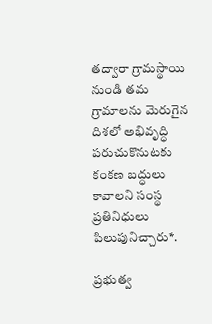తద్వారా గ్రామస్థాయి నుండి తమ గ్రామాలను మెరుగైన దిశలో అభివృద్ధి పరుచుకొనుటకు కంకణ బద్ధులు కావాలని సంస్థ ప్రతినిధులు పిలుపునిచ్చారు*.

ప్రభుత్వ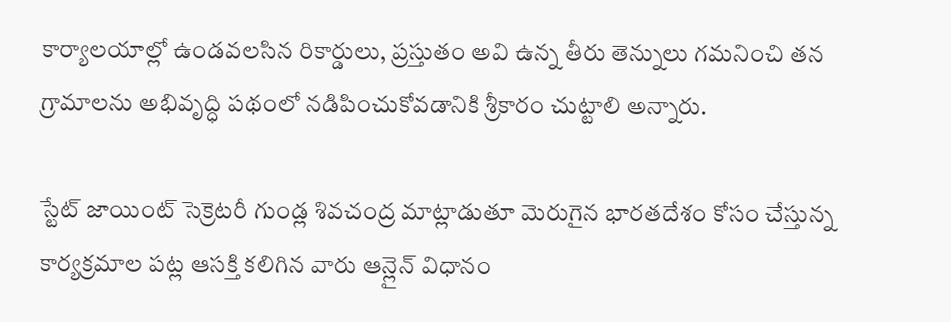కార్యాలయాల్లో ఉండవలసిన రికార్డులు, ప్రస్తుతం అవి ఉన్న తీరు తెన్నులు గమనించి తన గ్రామాలను అభివృద్ధి పథంలో నడిపించుకోవడానికి శ్రీకారం చుట్టాలి అన్నారు.

స్టేట్ జాయింట్ సెక్రెటరీ గుండ్ల శివచంద్ర మాట్లాడుతూ మెరుగైన భారతదేశం కోసం చేస్తున్న కార్యక్రమాల పట్ల ఆసక్తి కలిగిన వారు ఆన్లైన్ విధానం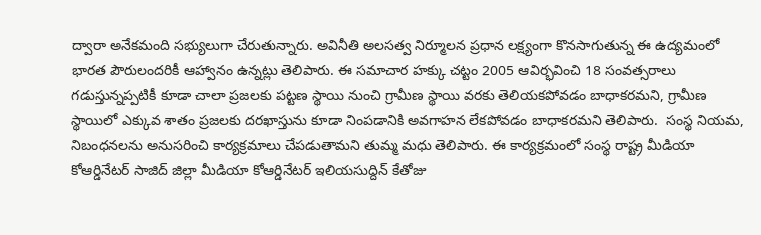ద్వారా అనేకమంది సభ్యులుగా చేరుతున్నారు. అవినీతి అలసత్వ నిర్మూలన ప్రధాన లక్ష్యంగా కొనసాగుతున్న ఈ ఉద్యమంలో భారత పౌరులందరికీ ఆహ్వానం ఉన్నట్లు తెలిపారు. ఈ సమాచార హక్కు చట్టం 2005 ఆవిర్భవించి 18 సంవత్సరాలు గడుస్తున్నప్పటికీ కూడా చాలా ప్రజలకు పట్టణ స్థాయి నుంచి గ్రామీణ స్థాయి వరకు తెలియకపోవడం బాధాకరమని, గ్రామీణ స్థాయిలో ఎక్కువ శాతం ప్రజలకు దరఖాస్తును కూడా నింపడానికి అవగాహన లేకపోవడం బాధాకరమని తెలిపారు.  సంస్థ నియమ, నిబంధనలను అనుసరించి కార్యక్రమాలు చేపడుతామని తుమ్మ మధు తెలిపారు. ఈ కార్యక్రమంలో సంస్థ రాష్ట్ర మీడియా కోఆర్డినేటర్ సాజిద్ జిల్లా మీడియా కోఆర్డినేటర్ ఇలియసుద్దిన్ కేతోజు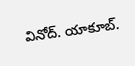వినోద్. యాకూబ్.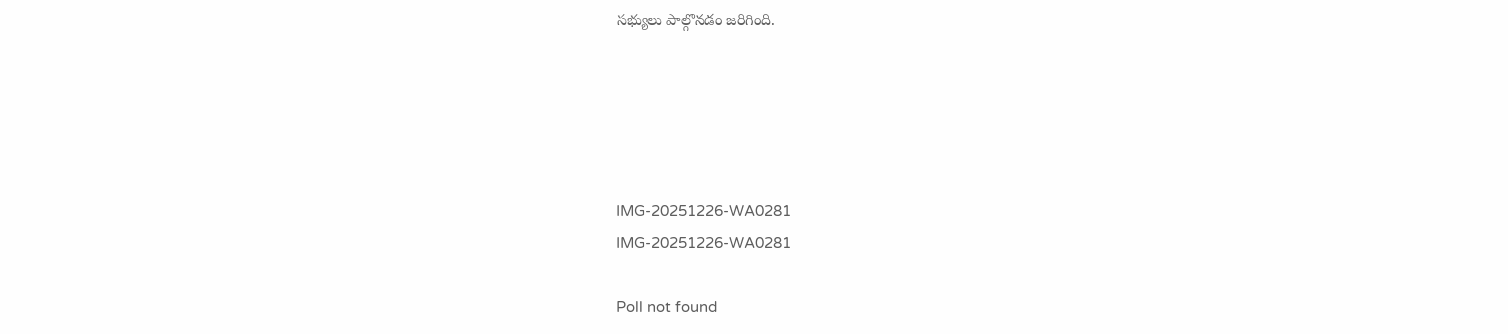సభ్యులు పాల్గొనడం జరిగింది.





IMG-20251226-WA0281
IMG-20251226-WA0281

Poll not found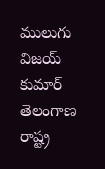ములుగు విజయ్ కుమార్ తెలంగాణ రాష్ట్ర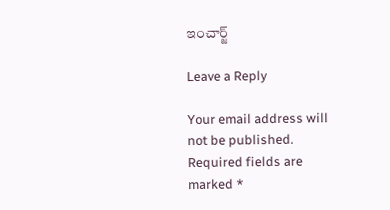ఇంచార్జ్

Leave a Reply

Your email address will not be published. Required fields are marked *